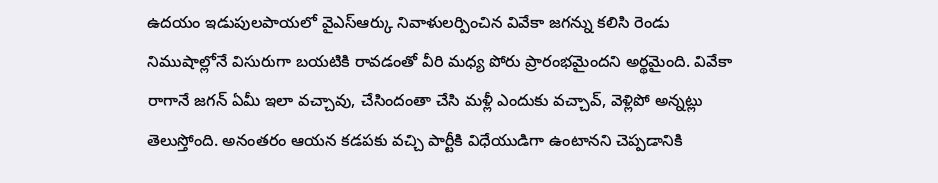ఉదయం ఇడుపులపాయలో వైఎస్ఆర్కు నివాళులర్పించిన వివేకా జగన్ను కలిసి రెండు నిముషాల్లోనే విసురుగా బయటికి రావడంతో వీరి మధ్య పోరు ప్రారంభమైందని అర్థమైంది. వివేకా రాగానే జగన్ ఏమీ ఇలా వచ్చావు, చేసిందంతా చేసి మళ్లీ ఎందుకు వచ్చావ్, వెళ్లిపో అన్నట్లు తెలుస్తోంది. అనంతరం ఆయన కడపకు వచ్చి పార్టీకి విధేయుడిగా ఉంటానని చెప్పడానికి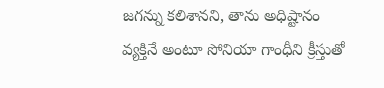జగన్ను కలిశానని, తాను అధిష్టానం వ్యక్తినే అంటూ సోనియా గాంధీని క్రీస్తుతో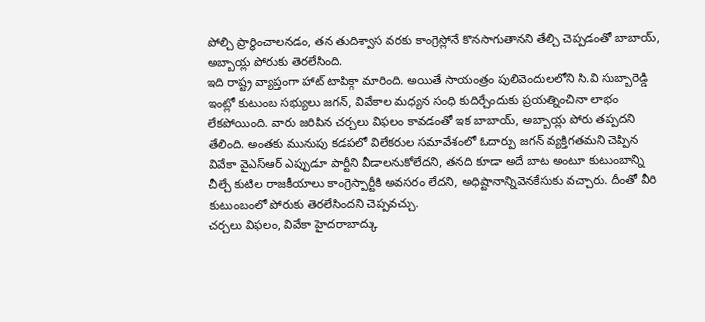పోల్చి ప్రార్థించాలనడం, తన తుదిశ్వాస వరకు కాంగ్రెస్లోనే కొనసాగుతానని తేల్చి చెప్పడంతో బాబాయ్, అబ్బాయ్ల పోరుకు తెరలేసింది.
ఇది రాష్ట్ర వ్యాప్తంగా హాట్ టాపిక్గా మారింది. అయితే సాయంత్రం పులివెందులలోని సి.వి సుబ్బారెడ్డి ఇంట్లో కుటుంబ సభ్యులు జగన్, వివేకాల మధ్యన సంధి కుదిర్చేందుకు ప్రయత్నించినా లాభం లేకపోయింది. వారు జరిపిన చర్చలు విఫలం కావడంతో ఇక బాబాయ్, అబ్బాయ్ల పోరు తప్పదని తేలింది. అంతకు మునుపు కడపలో విలేకరుల సమావేశంలో ఓదార్పు జగన్ వ్యక్తిగతమని చెప్పిన వివేకా వైఎస్ఆర్ ఎప్పుడూ పార్టీని వీడాలనుకోలేదని, తనది కూడా అదే బాట అంటూ కుటుంబాన్ని చీల్చే కుటిల రాజకీయాలు కాంగ్రెస్పార్టీకి అవసరం లేదని, అధిష్టానాన్నివెనకేసుకు వచ్చారు. దీంతో వీరి కుటుంబంలో పోరుకు తెరలేసిందని చెప్పవచ్చు.
చర్చలు విఫలం, వివేకా హైదరాబాద్కు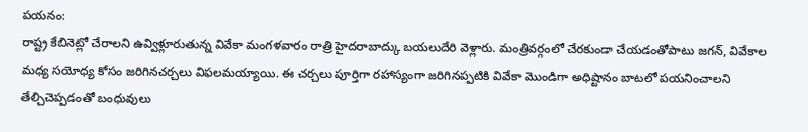పయనం:
రాష్ట్ర కేబినెట్లో చేరాలని ఉవ్విళ్లూరుతున్న వివేకా మంగళవారం రాత్రి హైదరాబాద్కు బయలుదేరి వెళ్లారు. మంత్రివర్గంలో చేరకుండా చేయడంతోపాటు జగన్, వివేకాల మధ్య సయోధ్య కోసం జరిగినచర్చలు విఫలమయ్యాయి. ఈ చర్చలు పూర్తిగా రహాస్యంగా జరిగినప్పటికి వివేకా మొండిగా అధిష్టానం బాటలో పయనించాలని తేల్చిచెప్పడంతో బంధువులు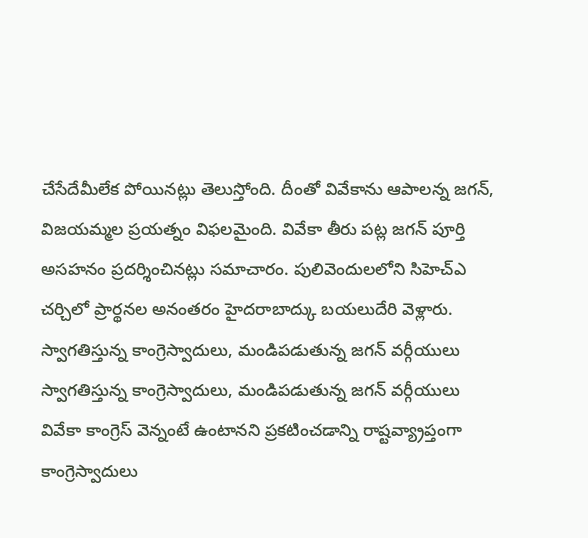చేసేదేమీలేక పోయినట్లు తెలుస్తోంది. దీంతో వివేకాను ఆపాలన్న జగన్, విజయమ్మల ప్రయత్నం విఫలమైంది. వివేకా తీరు పట్ల జగన్ పూర్తి అసహనం ప్రదర్శించినట్లు సమాచారం. పులివెందులలోని సిహెచ్ఎ చర్చిలో ప్రార్థనల అనంతరం హైదరాబాద్కు బయలుదేరి వెళ్లారు.
స్వాగతిస్తున్న కాంగ్రెస్వాదులు, మండిపడుతున్న జగన్ వర్గీయులు
స్వాగతిస్తున్న కాంగ్రెస్వాదులు, మండిపడుతున్న జగన్ వర్గీయులు
వివేకా కాంగ్రెస్ వెన్నంటే ఉంటానని ప్రకటించడాన్ని రాష్టవ్య్రాప్తంగా కాంగ్రెస్వాదులు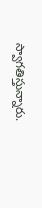స్వాగతిస్తున్నారు.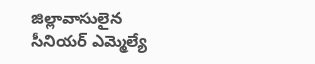జిల్లావాసులైన సీనియర్ ఎమ్మెల్యే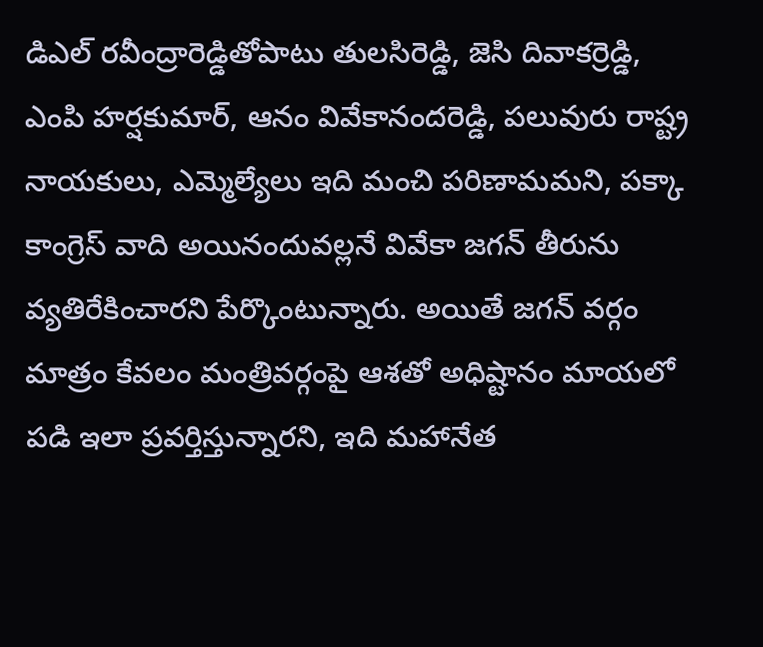డిఎల్ రవీంద్రారెడ్డితోపాటు తులసిరెడ్డి, జెసి దివాకర్రెడ్డి, ఎంపి హర్షకుమార్, ఆనం వివేకానందరెడ్డి, పలువురు రాష్ట్ర నాయకులు, ఎమ్మెల్యేలు ఇది మంచి పరిణామమని, పక్కా కాంగ్రెస్ వాది అయినందువల్లనే వివేకా జగన్ తీరును వ్యతిరేకించారని పేర్కొంటున్నారు. అయితే జగన్ వర్గం మాత్రం కేవలం మంత్రివర్గంపై ఆశతో అధిష్టానం మాయలో పడి ఇలా ప్రవర్తిస్తున్నారని, ఇది మహానేత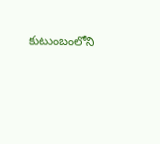కుటుంబంలోని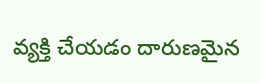వ్యక్తి చేయడం దారుణమైన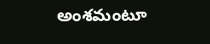అంశమంటూ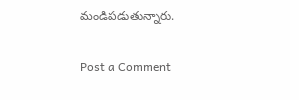మండిపడుతున్నారు.

Post a Comment